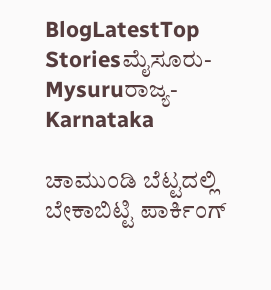BlogLatestTop Storiesಮೈಸೂರು-Mysuruರಾಜ್ಯ-Karnataka

ಚಾಮುಂಡಿ ಬೆಟ್ಟದಲ್ಲಿ ಬೇಕಾಬಿಟ್ಟಿ ಪಾರ್ಕಿಂಗ್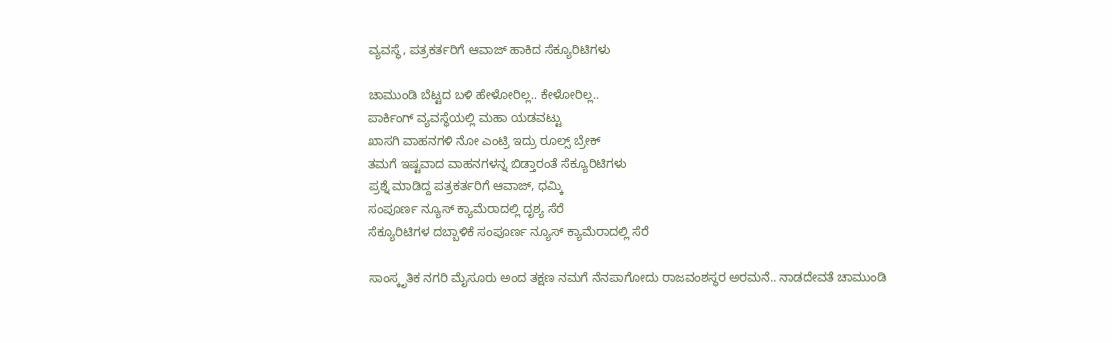ವ್ಯವಸ್ಥೆ, ಪತ್ರಕರ್ತರಿಗೆ ಆವಾಜ್ ಹಾಕಿದ ಸೆಕ್ಯೂರಿಟಿಗಳು

ಚಾಮುಂಡಿ ಬೆಟ್ಟದ ಬಳಿ ಹೇಳೋರಿಲ್ಲ.. ಕೇಳೋರಿಲ್ಲ..
ಪಾರ್ಕಿಂಗ್ ವ್ಯವಸ್ಥೆಯಲ್ಲಿ ಮಹಾ ಯಡವಟ್ಟು
ಖಾಸಗಿ ವಾಹನಗಳಿ ನೋ ಎಂಟ್ರಿ ಇದ್ರು ರೂಲ್ಸ್ ಬ್ರೇಕ್
ತಮಗೆ ಇಷ್ಟವಾದ ವಾಹನಗಳನ್ನ ಬಿಡ್ತಾರಂತೆ ಸೆಕ್ಯೂರಿಟಿಗಳು
ಪ್ರಶ್ನೆ ಮಾಡಿದ್ದ ಪತ್ರಕರ್ತರಿಗೆ ಆವಾಜ್, ಧಮ್ಕಿ
ಸಂಪೂರ್ಣ ನ್ಯೂಸ್ ಕ್ಯಾಮೆರಾದಲ್ಲಿ ದೃಶ್ಯ ಸೆರೆ
ಸೆಕ್ಯೂರಿಟಿಗಳ ದಬ್ಬಾಳಿಕೆ ಸಂಪೂರ್ಣ ನ್ಯೂಸ್ ಕ್ಯಾಮೆರಾದಲ್ಲಿ ಸೆರೆ

ಸಾಂಸ್ಕೃತಿಕ ನಗರಿ ಮೈಸೂರು ಅಂದ ತಕ್ಷಣ ನಮಗೆ ನೆನಪಾಗೋದು ರಾಜವಂಶಸ್ಥರ ಅರಮನೆ.. ನಾಡದೇವತೆ ಚಾಮುಂಡಿ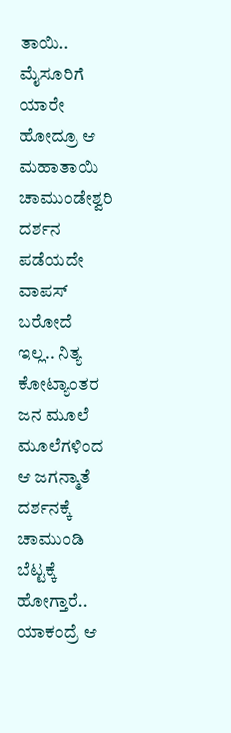ತಾಯಿ.. ಮೈಸೂರಿಗೆ ಯಾರೇ ಹೋದ್ರೂ ಆ ಮಹಾತಾಯಿ ಚಾಮುಂಡೇಶ್ವರಿ ದರ್ಶನ ಪಡೆಯದೇ ವಾಪಸ್ ಬರೋದೆ ಇಲ್ಲ.. ನಿತ್ಯ ಕೋಟ್ಯಾಂತರ ಜನ ಮೂಲೆ ಮೂಲೆಗಳಿಂದ ಆ ಜಗನ್ಮಾತೆ ದರ್ಶನಕ್ಕೆ ಚಾಮುಂಡಿ ಬೆಟ್ಟಕ್ಕೆ ಹೋಗ್ತಾರೆ.. ಯಾಕಂದ್ರೆ ಆ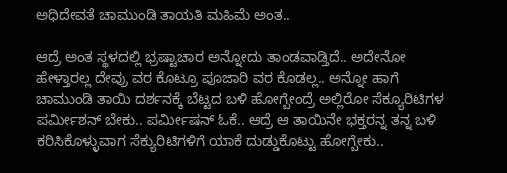ಅಧಿದೇವತೆ ಚಾಮುಂಡಿ ತಾಯತಿ ಮಹಿಮೆ ಅಂತ..

ಆದ್ರೆ ಅಂತ ಸ್ಥಳದಲ್ಲಿ ಭ್ರಷ್ಟಾಚಾರ ಅನ್ನೋದು ತಾಂಡವಾಡ್ತಿದೆ.. ಅದೇನೋ ಹೇಳ್ತಾರಲ್ಲ ದೇವ್ರು ವರ ಕೊಟ್ರೂ ಪೂಜಾರಿ ವರ ಕೊಡಲ್ಲ.. ಅನ್ನೋ ಹಾಗೆ ಚಾಮುಂಡಿ ತಾಯಿ ದರ್ಶನಕ್ಕೆ ಬೆಟ್ಟದ ಬಳಿ ಹೋಗ್ಬೇಂದ್ರೆ ಅಲ್ಲಿರೋ ಸೆಕ್ಯೂರಿಟಿಗಳ ಪರ್ಮೀಶನ್ ಬೇಕು.. ಪರ್ಮೀಷನ್ ಓಕೆ.. ಆದ್ರೆ ಆ ತಾಯಿನೇ ಭಕ್ತರನ್ನ ತನ್ನ ಬಳಿ ಕರಿಸಿಕೊಳ್ಳುವಾಗ ಸೆಕ್ಯುರಿಟಿಗಳಿಗೆ ಯಾಕೆ ದುಡ್ಡುಕೊಟ್ಟು ಹೋಗ್ಬೇಕು..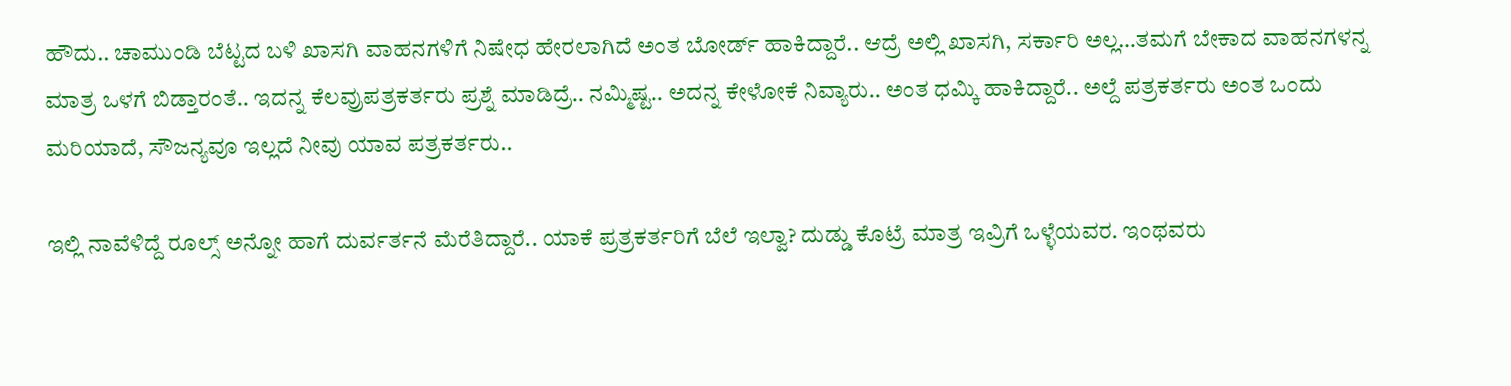ಹೌದು.. ಚಾಮುಂಡಿ ಬೆಟ್ಟದ ಬಳಿ ಖಾಸಗಿ ವಾಹನಗಳಿಗೆ ನಿಷೇಧ ಹೇರಲಾಗಿದೆ ಅಂತ ಬೋರ್ಡ್ ಹಾಕಿದ್ದಾರೆ.. ಆದ್ರೆ ಅಲ್ಲಿ ಖಾಸಗಿ, ಸರ್ಕಾರಿ ಅಲ್ಲ…ತಮಗೆ ಬೇಕಾದ ವಾಹನಗಳನ್ನ ಮಾತ್ರ ಒಳಗೆ ಬಿಡ್ತಾರಂತೆ.. ಇದನ್ನ ಕೆಲವ್ರುಪತ್ರಕರ್ತರು ಪ್ರಶ್ನೆ ಮಾಡಿದ್ರೆ.. ನಮ್ಮಿಷ್ಟ.. ಅದನ್ನ ಕೇಳೋಕೆ ನಿವ್ಯಾರು.. ಅಂತ ಧಮ್ಕಿ ಹಾಕಿದ್ದಾರೆ.. ಅಲ್ದೆ ಪತ್ರಕರ್ತರು ಅಂತ ಒಂದು ಮರಿಯಾದೆ, ಸೌಜನ್ಯವೂ ಇಲ್ಲದೆ ನೀವು ಯಾವ ಪತ್ರಕರ್ತರು..

ಇಲ್ಲಿ ನಾವೆಳಿದ್ದೆ ರೂಲ್ಸ್ ಅನ್ನೋ ಹಾಗೆ ದುರ್ವರ್ತನೆ ಮೆರೆತಿದ್ದಾರೆ.. ಯಾಕೆ ಪ್ರತ್ರಕರ್ತರಿಗೆ ಬೆಲೆ ಇಲ್ವಾ? ದುಡ್ಡು ಕೊಟ್ರೆ ಮಾತ್ರ ಇವ್ರಿಗೆ ಒಳ್ಳೆಯವರ. ಇಂಥವರು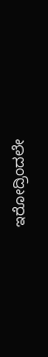ಇರೋದ್ರಿಂದಲೇ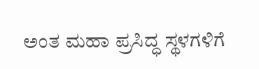ಅಂತ ಮಹಾ ಪ್ರಸಿದ್ಧ ಸ್ಥಳಗಳಿಗೆ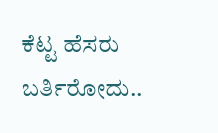ಕೆಟ್ಟ ಹೆಸರು ಬರ್ತಿರೋದು..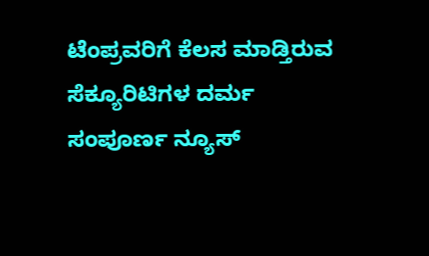ಟೆಂಪ್ರವರಿಗೆ ಕೆಲಸ ಮಾಡ್ತಿರುವ ಸೆಕ್ಯೂರಿಟಿಗಳ ದರ್ಮ ಸಂಪೂರ್ಣ ನ್ಯೂಸ್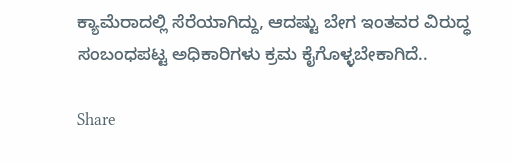ಕ್ಯಾಮೆರಾದಲ್ಲಿ ಸೆರೆಯಾಗಿದ್ದು, ಆದಷ್ಟು ಬೇಗ ಇಂತವರ ವಿರುದ್ಧ ಸಂಬಂಧಪಟ್ಟ ಅಧಿಕಾರಿಗಳು ಕ್ರಮ ಕೈಗೊಳ್ಳಬೇಕಾಗಿದೆ..

Share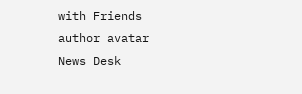with Friends
author avatar
News Desk